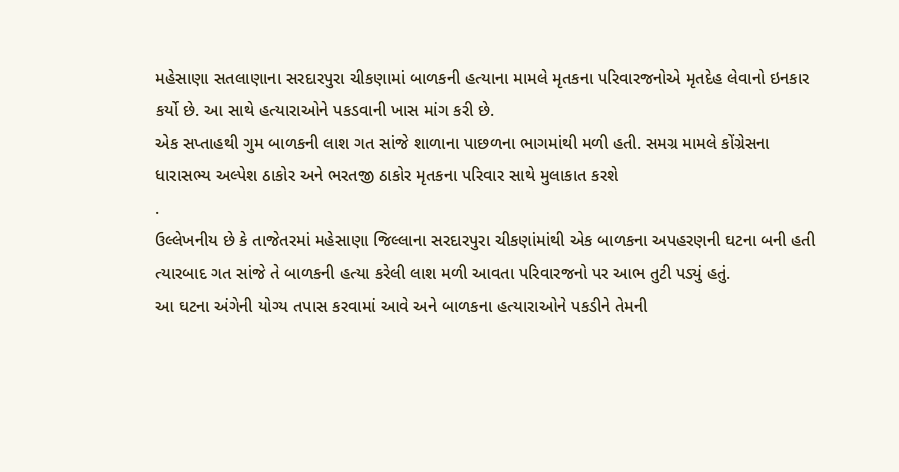મહેસાણા સતલાણાના સરદારપુરા ચીકણામાં બાળકની હત્યાના મામલે મૃતકના પરિવારજનોએ મૃતદેહ લેવાનો ઇનકાર કર્યો છે. આ સાથે હત્યારાઓને પકડવાની ખાસ માંગ કરી છે.
એક સપ્તાહથી ગુમ બાળકની લાશ ગત સાંજે શાળાના પાછળના ભાગમાંથી મળી હતી. સમગ્ર મામલે કોંગ્રેસના ધારાસભ્ય અલ્પેશ ઠાકોર અને ભરતજી ઠાકોર મૃતકના પરિવાર સાથે મુલાકાત કરશે
.
ઉલ્લેખનીય છે કે તાજેતરમાં મહેસાણા જિલ્લાના સરદારપુરા ચીકણાંમાંથી એક બાળકના અપહરણની ઘટના બની હતી ત્યારબાદ ગત સાંજે તે બાળકની હત્યા કરેલી લાશ મળી આવતા પરિવારજનો પર આભ તુટી પડ્યું હતું.
આ ઘટના અંગેની યોગ્ય તપાસ કરવામાં આવે અને બાળકના હત્યારાઓને પકડીને તેમની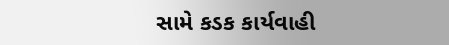સામે કડક કાર્યવાહી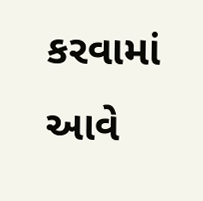કરવામાં આવે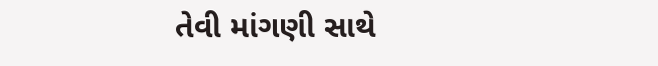તેવી માંગણી સાથે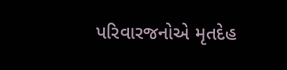પરિવારજનોએ મૃતદેહ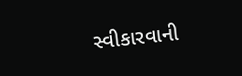સ્વીકારવાની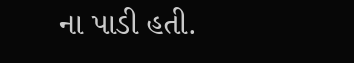ના પાડી હતી.